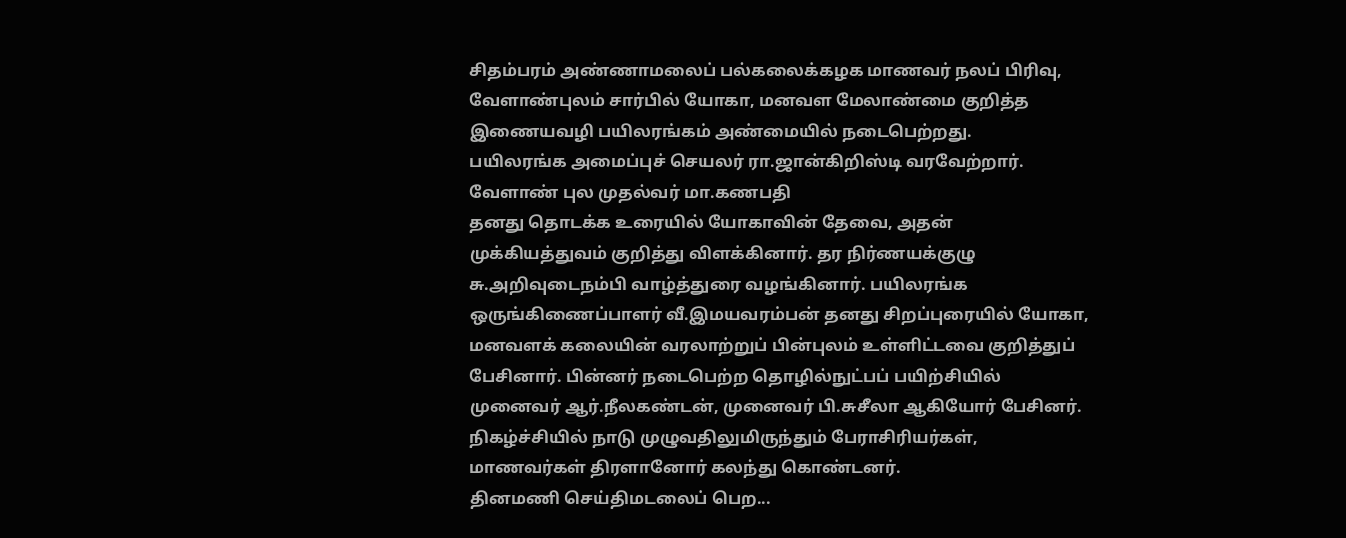சிதம்பரம் அண்ணாமலைப் பல்கலைக்கழக மாணவர் நலப் பிரிவு, வேளாண்புலம் சார்பில் யோகா, மனவள மேலாண்மை குறித்த இணையவழி பயிலரங்கம் அண்மையில் நடைபெற்றது.
பயிலரங்க அமைப்புச் செயலர் ரா.ஜான்கிறிஸ்டி வரவேற்றார். வேளாண் புல முதல்வர் மா.கணபதி
தனது தொடக்க உரையில் யோகாவின் தேவை, அதன் முக்கியத்துவம் குறித்து விளக்கினார். தர நிர்ணயக்குழு சு.அறிவுடைநம்பி வாழ்த்துரை வழங்கினார். பயிலரங்க ஒருங்கிணைப்பாளர் வீ.இமயவரம்பன் தனது சிறப்புரையில் யோகா, மனவளக் கலையின் வரலாற்றுப் பின்புலம் உள்ளிட்டவை குறித்துப் பேசினார். பின்னர் நடைபெற்ற தொழில்நுட்பப் பயிற்சியில் முனைவர் ஆர்.நீலகண்டன், முனைவர் பி.சுசீலா ஆகியோர் பேசினர். நிகழ்ச்சியில் நாடு முழுவதிலுமிருந்தும் பேராசிரியர்கள், மாணவர்கள் திரளானோர் கலந்து கொண்டனர்.
தினமணி செய்திமடலைப் பெற...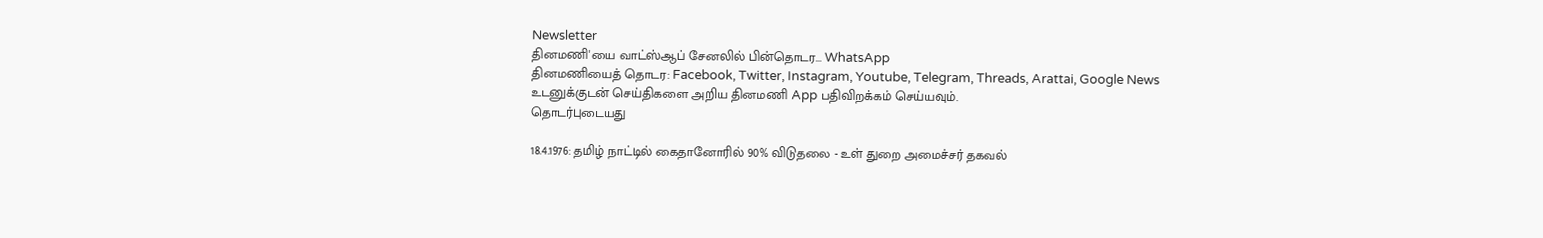Newsletter
தினமணி'யை வாட்ஸ்ஆப் சேனலில் பின்தொடர... WhatsApp
தினமணியைத் தொடர: Facebook, Twitter, Instagram, Youtube, Telegram, Threads, Arattai, Google News
உடனுக்குடன் செய்திகளை அறிய தினமணி App பதிவிறக்கம் செய்யவும்.
தொடர்புடையது

18.4.1976: தமிழ் நாட்டில் கைதானோரில் 90% விடுதலை - உள் துறை அமைச்சர் தகவல்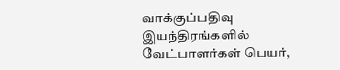வாக்குப்பதிவு இயந்திரங்களில் வேட்பாளர்கள் பெயர்,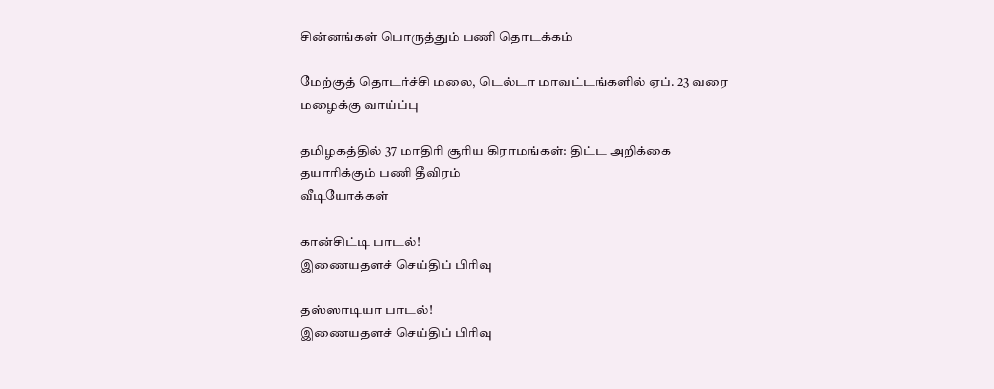சின்னங்கள் பொருத்தும் பணி தொடக்கம்

மேற்குத் தொடர்ச்சி மலை, டெல்டா மாவட்டங்களில் ஏப். 23 வரை மழைக்கு வாய்ப்பு

தமிழகத்தில் 37 மாதிரி சூரிய கிராமங்கள்: திட்ட அறிக்கை தயாரிக்கும் பணி தீவிரம்
வீடியோக்கள்

கான்சிட்டி பாடல்!
இணையதளச் செய்திப் பிரிவு

தஸ்ஸாடியா பாடல்!
இணையதளச் செய்திப் பிரிவு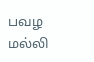பவழ மல்லி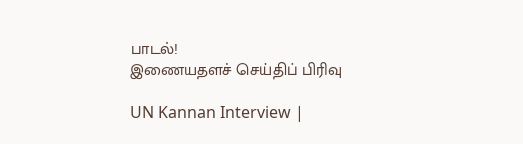பாடல்!
இணையதளச் செய்திப் பிரிவு

UN Kannan Interview |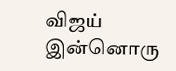விஜய் இன்னொரு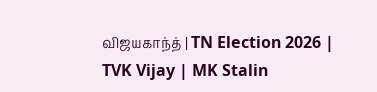விஜயகாந்த் | TN Election 2026 | TVK Vijay | MK Stalin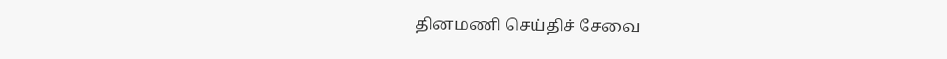தினமணி செய்திச் சேவை